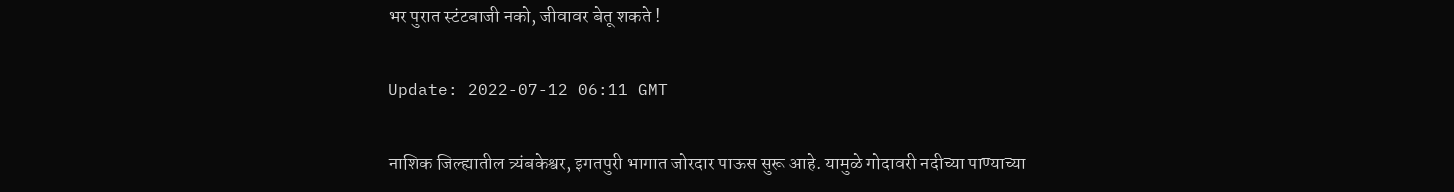भर पुरात स्टंटबाजी नको, जीवावर बेतू शकते !

Update: 2022-07-12 06:11 GMT

नाशिक जिल्ह्यातील त्र्यंबकेश्वर, इगतपुरी भागात जोरदार पाऊस सुरू आहे. यामुळे गोदावरी नदीच्या पाण्याच्या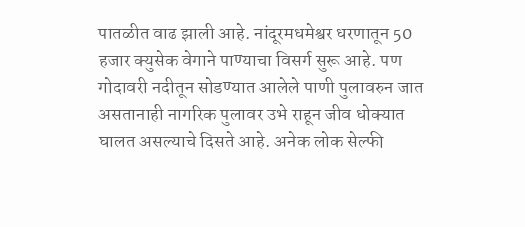पातळीत वाढ झाली आहे. नांदूरमधमेश्वर धरणातून 50 हजार क्युसेक वेगाने पाण्याचा विसर्ग सुरू आहे. पण गोदावरी नदीतून सोडण्यात आलेले पाणी पुलावरुन जात असतानाही नागरिक पुलावर उभे राहून जीव धोक्यात घालत असल्याचे दिसते आहे. अनेक लोक सेल्फी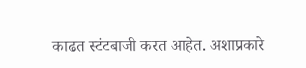काढत स्टंटबाजी करत आहेत. अशाप्रकारे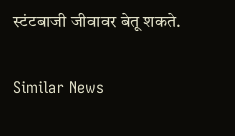स्टंटबाजी जीवावर बेतू शकते.

Similar News